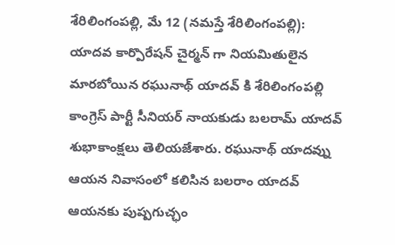శేరిలింగంపల్లి, మే 12 (నమస్తే శేరిలింగంపల్లి): యాదవ కార్పొరేషన్ చైర్మన్ గా నియమితులైన మారబోయిన రఘునాథ్ యాదవ్ కి శేరిలింగంపల్లి కాంగ్రెస్ పార్టీ సీనియర్ నాయకుడు బలరామ్ యాదవ్ శుభాకాంక్షలు తెలియజేశారు. రఘునాథ్ యాదవ్ను ఆయన నివాసంలో కలిసిన బలరాం యాదవ్ ఆయనకు పుష్పగుచ్ఛం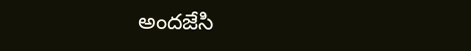అందజేసి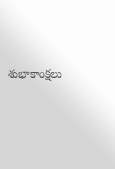శుభాకాంక్షలు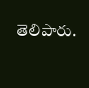తెలిపారు.